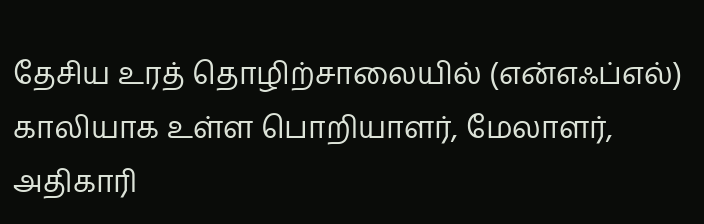தேசிய உரத் தொழிற்சாலையில் (என்எஃப்எல்) காலியாக உள்ள பொறியாளர், மேலாளர், அதிகாரி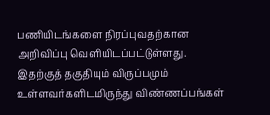பணியிடங்களை நிரப்புவதற்கான அறிவிப்பு வெளியிடப்பட்டுள்ளது. இதற்குத் தகுதியும் விருப்பமும் உள்ளவர்களிடமிருந்து விண்ணப்பங்கள்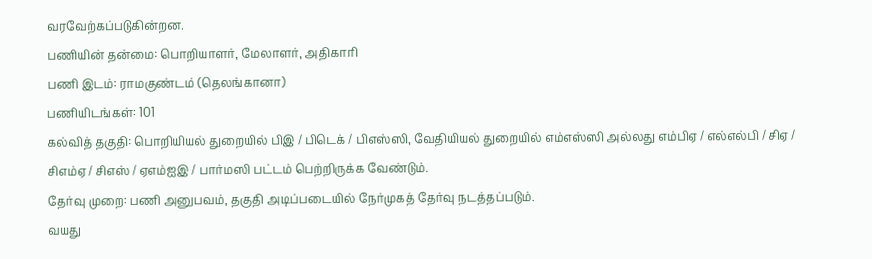வரவேற்கப்படுகின்றன.
பணியின் தன்மை: பொறியாளர், மேலாளர், அதிகாரி
பணி இடம்: ராமகுண்டம் (தெலங்கானா)
பணியிடங்கள்: 101
கல்வித் தகுதி: பொறியியல் துறையில் பிஇ / பிடெக் / பிஎஸ்ஸி, வேதியியல் துறையில் எம்எஸ்ஸி அல்லது எம்பிஏ / எல்எல்பி / சிஏ / சிஎம்ஏ / சிஎஸ் / ஏஎம்ஐஇ / பார்மஸி பட்டம் பெற்றிருக்க வேண்டும்.
தேர்வு முறை: பணி அனுபவம், தகுதி அடிப்படையில் நேர்முகத் தேர்வு நடத்தப்படும்.
வயது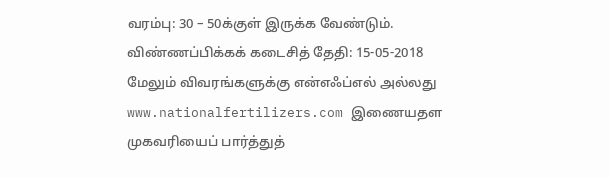வரம்பு: 30 – 50க்குள் இருக்க வேண்டும்.
விண்ணப்பிக்கக் கடைசித் தேதி: 15-05-2018
மேலும் விவரங்களுக்கு என்எஃப்எல் அல்லது www.nationalfertilizers.com இணையதள முகவரியைப் பார்த்துத்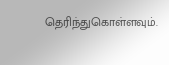தெரிந்துகொள்ளவும்.